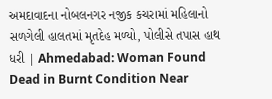અમદાવાદના નોબલનગર નજીક કચરામાં મહિલાનો સળગેલી હાલતમાં મૃતદેહ મળ્યો, પોલીસે તપાસ હાથ ધરી | Ahmedabad: Woman Found Dead in Burnt Condition Near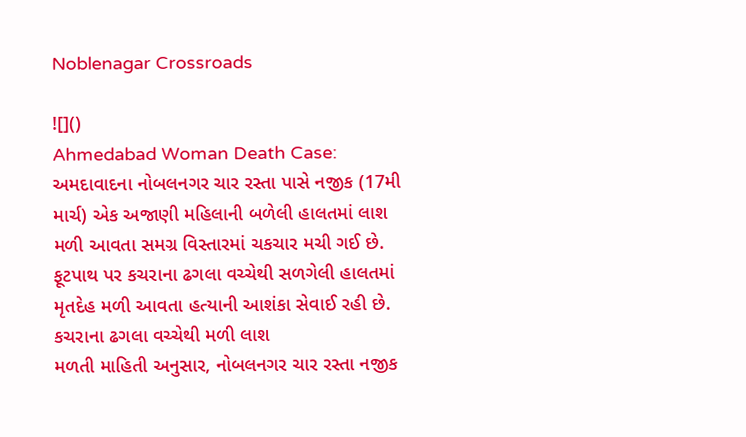Noblenagar Crossroads

![]()
Ahmedabad Woman Death Case: અમદાવાદના નોબલનગર ચાર રસ્તા પાસે નજીક (17મી માર્ચ) એક અજાણી મહિલાની બળેલી હાલતમાં લાશ મળી આવતા સમગ્ર વિસ્તારમાં ચકચાર મચી ગઈ છે. ફૂટપાથ પર કચરાના ઢગલા વચ્ચેથી સળગેલી હાલતમાં મૃતદેહ મળી આવતા હત્યાની આશંકા સેવાઈ રહી છે.
કચરાના ઢગલા વચ્ચેથી મળી લાશ
મળતી માહિતી અનુસાર, નોબલનગર ચાર રસ્તા નજીક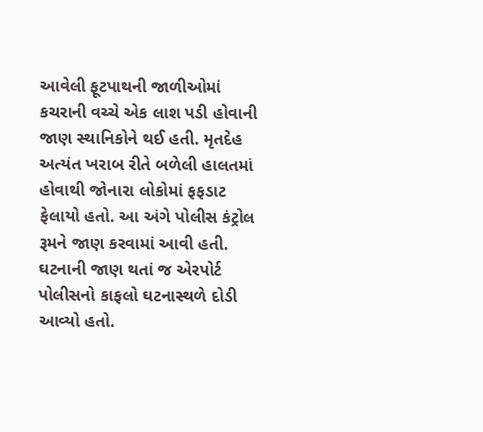આવેલી ફૂટપાથની જાળીઓમાં કચરાની વચ્ચે એક લાશ પડી હોવાની જાણ સ્થાનિકોને થઈ હતી. મૃતદેહ અત્યંત ખરાબ રીતે બળેલી હાલતમાં હોવાથી જોનારા લોકોમાં ફફડાટ ફેલાયો હતો. આ અંગે પોલીસ કંટ્રોલ રૂમને જાણ કરવામાં આવી હતી.
ઘટનાની જાણ થતાં જ એરપોર્ટ પોલીસનો કાફલો ઘટનાસ્થળે દોડી આવ્યો હતો.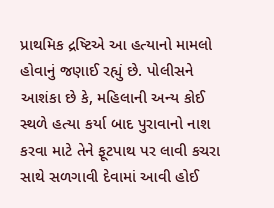પ્રાથમિક દ્રષ્ટિએ આ હત્યાનો મામલો હોવાનું જણાઈ રહ્યું છે. પોલીસને આશંકા છે કે, મહિલાની અન્ય કોઈ સ્થળે હત્યા કર્યા બાદ પુરાવાનો નાશ કરવા માટે તેને ફૂટપાથ પર લાવી કચરા સાથે સળગાવી દેવામાં આવી હોઈ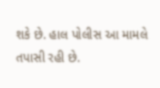શકે છે. હાલ પોલીસ આ મામલે તપાસી રહી છે.